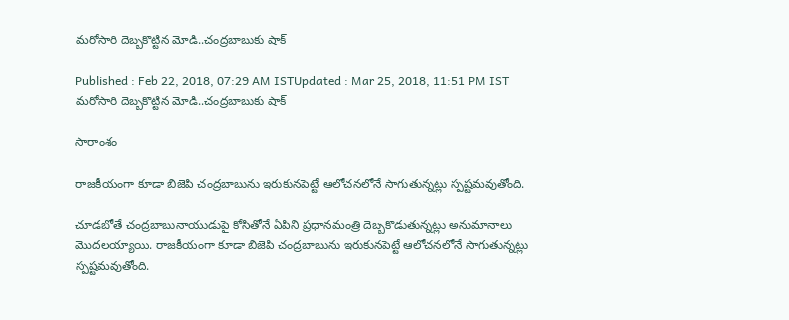మరోసారి దెబ్బకొట్టిన మోడి..చంద్రబాబుకు షాక్

Published : Feb 22, 2018, 07:29 AM ISTUpdated : Mar 25, 2018, 11:51 PM IST
మరోసారి దెబ్బకొట్టిన మోడి..చంద్రబాబుకు షాక్

సారాంశం

రాజకీయంగా కూడా బిజెపి చంద్రబాబును ఇరుకునపెట్టే ఆలోచనలోనే సాగుతున్నట్లు స్పష్టమవుతోంది.

చూడబోతే చంద్రబాబునాయుడుపై కోసితోనే ఏపిని ప్రధానమంత్రి దెబ్బకొడుతున్నట్లు అనుమానాలు మొదలయ్యాయి. రాజకీయంగా కూడా బిజెపి చంద్రబాబును ఇరుకునపెట్టే ఆలోచనలోనే సాగుతున్నట్లు స్పష్టమవుతోంది.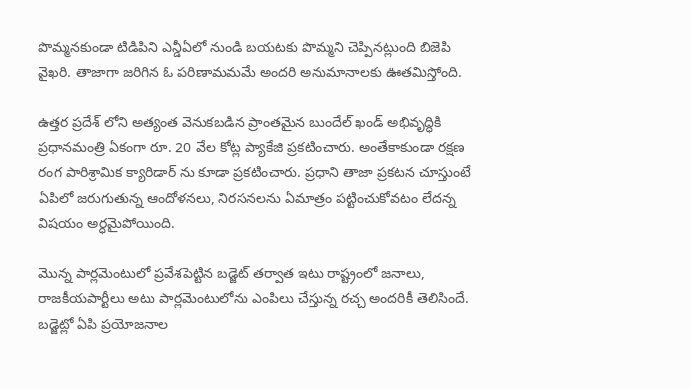పొమ్మనకుండా టిడిపిని ఎన్డీఏలో నుండి బయటకు పొమ్మని చెప్పినట్లుంది బిజెపి వైఖరి. తాజాగా జరిగిన ఓ పరిణామమమే అందరి అనుమానాలకు ఊతమిస్తోంది.

ఉత్తర ప్రదేశ్ లోని అత్యంత వెనుకబడిన ప్రాంతమైన బుందేల్ ఖండ్ అభివృద్ధికి ప్రధానమంత్రి ఏకంగా రూ. 20 వేల కోట్ల ప్యాకేజి ప్రకటించారు. అంతేకాకుండా రక్షణ రంగ పారిశ్రామిక క్యారిడార్ ను కూడా ప్రకటించారు. ప్రధాని తాజా ప్రకటన చూస్తుంటే ఏపిలో జరుగుతున్న ఆందోళనలు, నిరసనలను ఏమాత్రం పట్టించుకోవటం లేదన్న విషయం అర్ధమైపోయింది.

మొన్న పార్లమెంటులో ప్రవేశపెట్టిన బడ్జెట్ తర్వాత ఇటు రాష్ట్రంలో జనాలు, రాజకీయపార్టీలు అటు పార్లమెంటులోను ఎంపిలు చేస్తున్న రచ్చ అందరికీ తెలిసిందే. బడ్జెట్లో ఏపి ప్రయోజనాల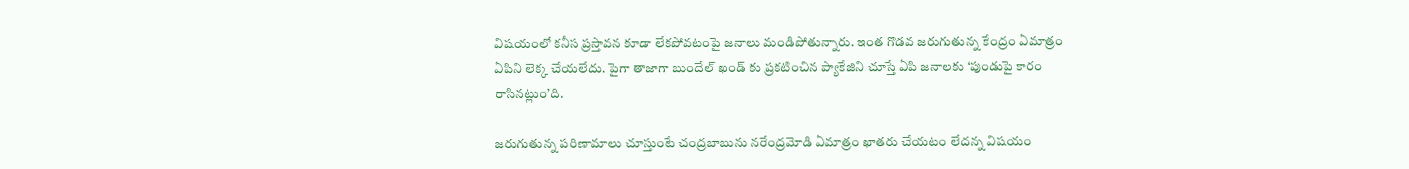విషయంలో కనీస ప్రస్తావన కూడా లేకపోవటంపై జనాలు మండిపోతున్నారు. ఇంత గొడవ జరుగుతున్న కేంద్రం ఏమాత్రం ఏపిని లెక్క చేయలేదు. పైగా తాజాగా బుందేల్ ఖండ్ కు ప్రకటించిన ప్యాకేజిని చూస్తే ఏపి జనాలకు ‘పుండుపై కారం రాసినట్లుం’ది.

జరుగుతున్న పరిణామాలు చూస్తుంటే చంద్రబాబును నరేంద్రమోడి ఏమాత్రం ఖాతరు చేయటం లేదన్న విషయం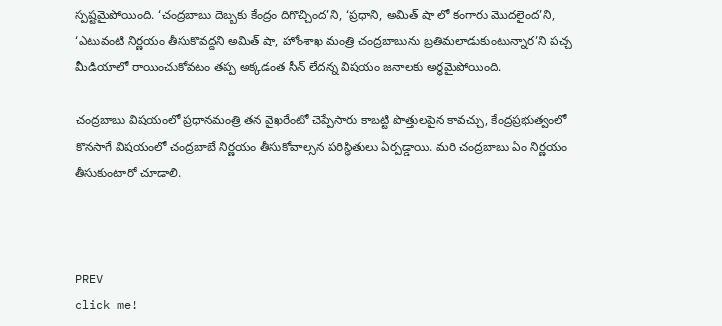స్పష్టమైపోయింది. ‘చంద్రబాబు దెబ్బకు కేంద్రం దిగొచ్చింద’ని, ‘ప్రధాని, అమిత్ షా లో కంగారు మొదలైంద’ని, ‘ఎటువంటి నిర్ణయం తీసుకొవద్దని అమిత్ షా, హోంశాఖ మంత్రి చంద్రబాబును బ్రతిమలాడుకుంటున్నార’ని పచ్చ మీడియాలో రాయించుకోవటం తప్ప అక్కడంత సీన్ లేదన్న విషయం జనాలకు అర్ధమైపోయింది.

చంద్రబాబు విషయంలో ప్రధానమంత్రి తన వైఖరేంటో చెప్పేసారు కాబట్టి పొత్తులపైన కావచ్చు, కేంద్రప్రభుత్వంలో కొనసాగే విషయంలో చంద్రబాబే నిర్ణయం తీసుకోవాల్సన పరిస్ధితులు ఏర్పడ్డాయి. మరి చంద్రబాబు ఏం నిర్ణయం తీసుకుంటారో చూడాలి.



PREV
click me!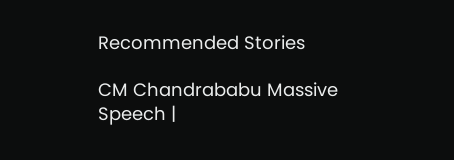Recommended Stories

CM Chandrababu Massive Speech |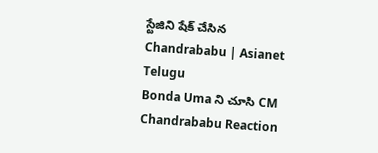స్టేజిని షేక్ చేసిన Chandrababu | Asianet Telugu
Bonda Uma ని చూసి CM Chandrababu Reaction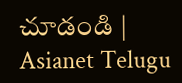చూడండి | Asianet Telugu